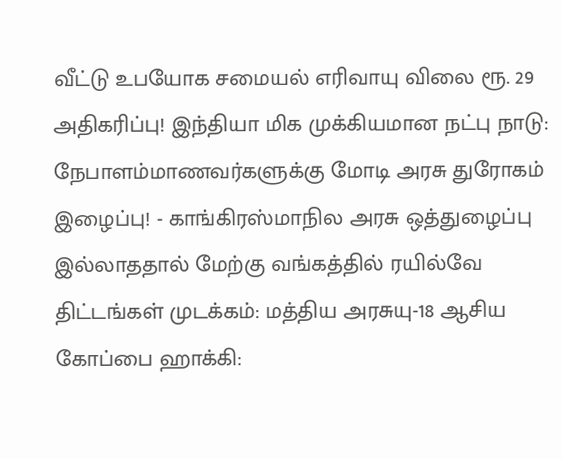வீட்டு உபயோக சமையல் எரிவாயு விலை ரூ. 29 அதிகரிப்பு! இந்தியா மிக முக்கியமான நட்பு நாடு: நேபாளம்மாணவர்களுக்கு மோடி அரசு துரோகம் இழைப்பு! - காங்கிரஸ்மாநில அரசு ஒத்துழைப்பு இல்லாததால் மேற்கு வங்கத்தில் ரயில்வே திட்டங்கள் முடக்கம்: மத்திய அரசுயு-18 ஆசிய கோப்பை ஹாக்கி: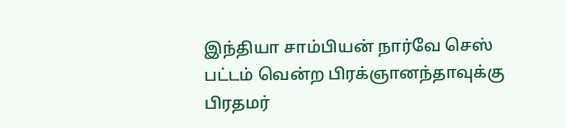இந்தியா சாம்பியன் நார்வே செஸ் பட்டம் வென்ற பிரக்ஞானந்தாவுக்கு பிரதமர்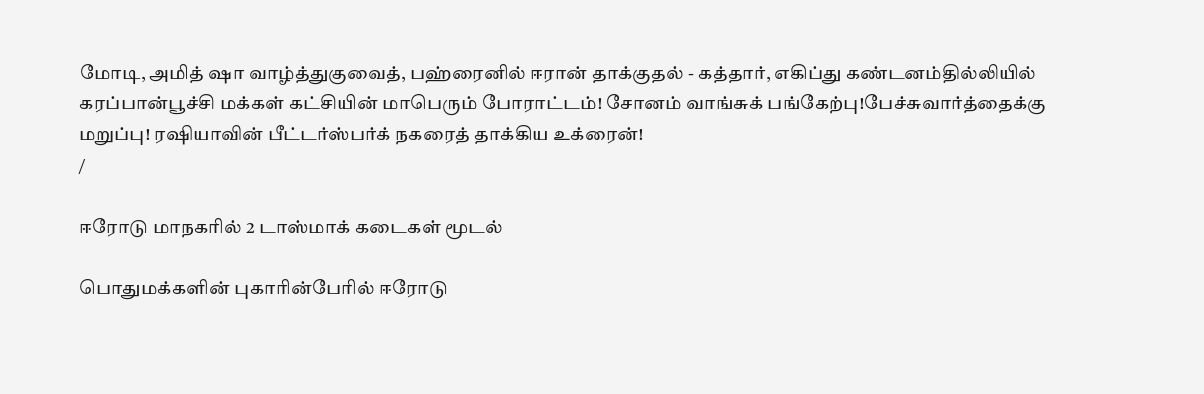மோடி, அமித் ஷா வாழ்த்துகுவைத், பஹ்ரைனில் ஈரான் தாக்குதல் - கத்தார், எகிப்து கண்டனம்தில்லியில் கரப்பான்பூச்சி மக்கள் கட்சியின் மாபெரும் போராட்டம்! சோனம் வாங்சுக் பங்கேற்பு!பேச்சுவார்த்தைக்கு மறுப்பு! ரஷியாவின் பீட்டர்ஸ்பர்க் நகரைத் தாக்கிய உக்ரைன்!
/

ஈரோடு மாநகரில் 2 டாஸ்மாக் கடைகள் மூடல்

பொதுமக்களின் புகாரின்பேரில் ஈரோடு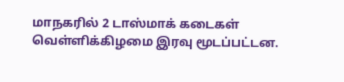மாநகரில் 2 டாஸ்மாக் கடைகள் வெள்ளிக்கிழமை இரவு மூடப்பட்டன.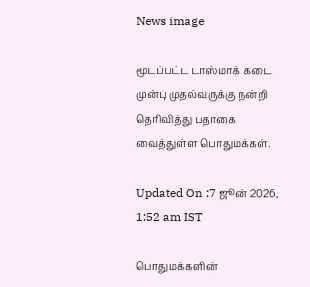News image

மூடப்பட்ட டாஸ்மாக் கடை முன்பு முதல்வருக்கு நன்றி தெரிவித்து பதாகை வைத்துள்ள பொதுமக்கள்.

Updated On :7 ஜூன் 2026, 1:52 am IST

பொதுமக்களின்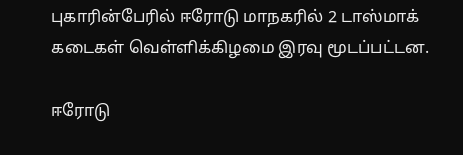புகாரின்பேரில் ஈரோடு மாநகரில் 2 டாஸ்மாக் கடைகள் வெள்ளிக்கிழமை இரவு மூடப்பட்டன.

ஈரோடு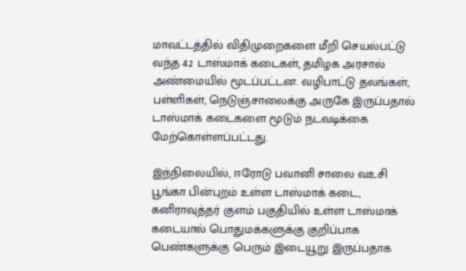மாவட்டத்தில் விதிமுறைகளை மீறி செயல்பட்டு வந்த 42 டாஸ்மாக் கடைகள், தமிழக அரசால் அண்மையில் மூடப்பட்டன. வழிபாட்டு தலங்கள், பள்ளிகள், நெடுஞ்சாலைக்கு அருகே இருப்பதால் டாஸ்மாக் கடைகளை மூடும் நடவடிக்கை மேற்கொள்ளப்பட்டது.

இந்நிலையில், ஈரோடு பவானி சாலை வஉசி பூங்கா பின்புறம் உள்ள டாஸ்மாக் கடை, கனிராவுத்தர் குளம் பகுதியில் உள்ள டாஸ்மாக் கடையால் பொதுமக்களுக்கு குறிப்பாக பெண்களுக்கு பெரும் இடையூறு இருப்பதாக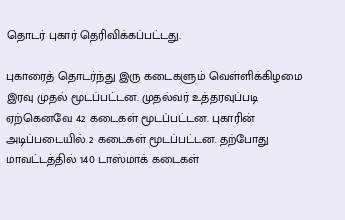தொடர் புகார் தெரிவிக்கப்பட்டது.

புகாரைத் தொடர்ந்து இரு கடைகளும் வெள்ளிக்கிழமை இரவு முதல் மூடப்பட்டன. முதல்வர் உத்தரவுப்படி ஏற்கெனவே 42 கடைகள் மூடப்பட்டன. புகாரின் அடிப்படையில் 2 கடைகள் மூடப்பட்டன. தற்போது மாவட்டத்தில் 140 டாஸ்மாக் கடைகள்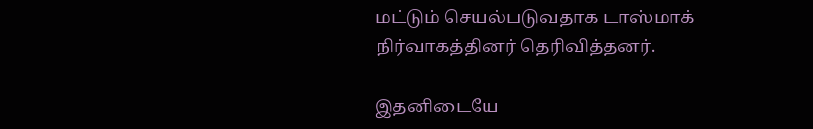மட்டும் செயல்படுவதாக டாஸ்மாக் நிர்வாகத்தினர் தெரிவித்தனர்.

இதனிடையே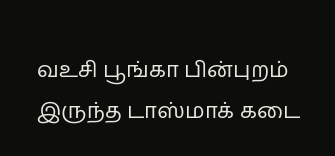வஉசி பூங்கா பின்புறம் இருந்த டாஸ்மாக் கடை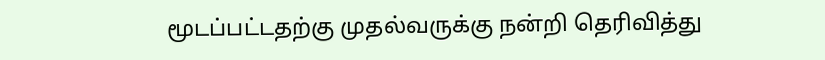மூடப்பட்டதற்கு முதல்வருக்கு நன்றி தெரிவித்து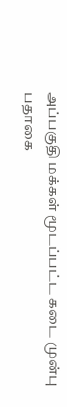அப்பகுதி மக்கள் மூடப்பட்ட கடை முன்பு பதாகை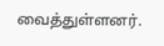வைத்துள்ளனர்.